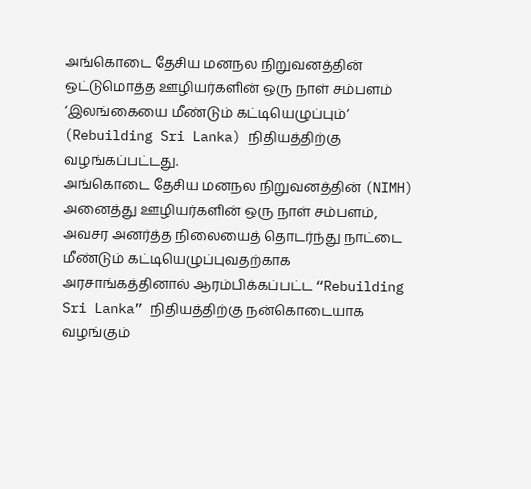அங்கொடை தேசிய மனநல நிறுவனத்தின் ஒட்டுமொத்த ஊழியர்களின் ஒரு நாள் சம்பளம் ‘இலங்கையை மீண்டும் கட்டியெழுப்பும்’ (Rebuilding Sri Lanka) நிதியத்திற்கு வழங்கப்பட்டது.
அங்கொடை தேசிய மனநல நிறுவனத்தின் (NIMH) அனைத்து ஊழியர்களின் ஒரு நாள் சம்பளம், அவசர அனர்த்த நிலையைத் தொடர்ந்து நாட்டை மீண்டும் கட்டியெழுப்புவதற்காக அரசாங்கத்தினால் ஆரம்பிக்கப்பட்ட “Rebuilding Sri Lanka” நிதியத்திற்கு நன்கொடையாக வழங்கும்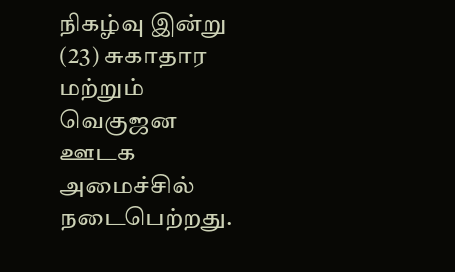நிகழ்வு இன்று (23) சுகாதார மற்றும் வெகுஜன ஊடக அமைச்சில் நடைபெற்றது.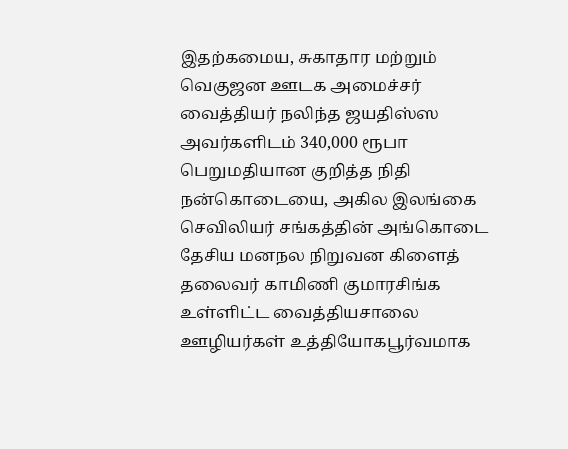இதற்கமைய, சுகாதார மற்றும் வெகுஜன ஊடக அமைச்சர் வைத்தியர் நலிந்த ஜயதிஸ்ஸ அவர்களிடம் 340,000 ரூபா பெறுமதியான குறித்த நிதி நன்கொடையை, அகில இலங்கை செவிலியர் சங்கத்தின் அங்கொடை தேசிய மனநல நிறுவன கிளைத் தலைவர் காமிணி குமாரசிங்க உள்ளிட்ட வைத்தியசாலை ஊழியர்கள் உத்தியோகபூர்வமாக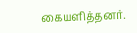கையளித்தனர்.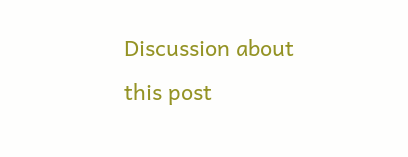Discussion about this post